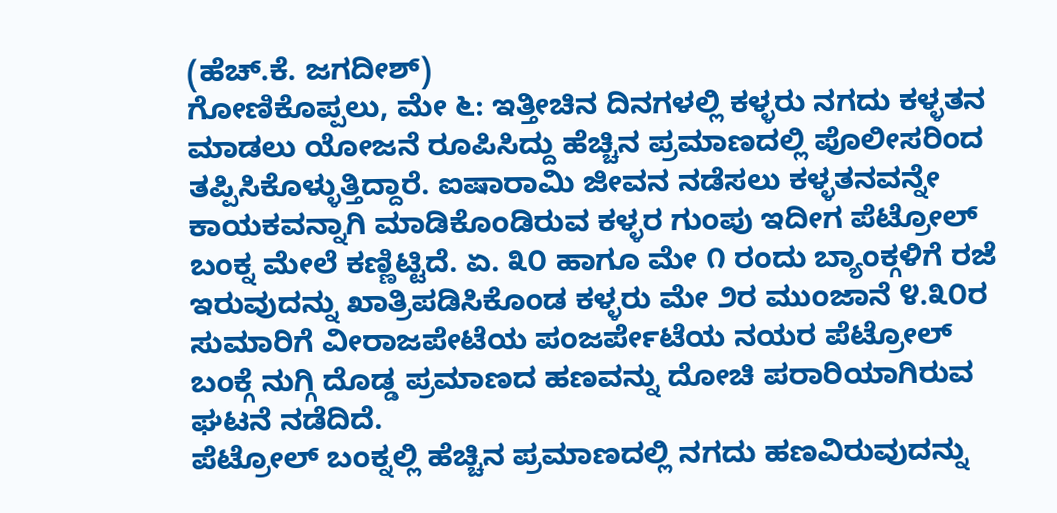(ಹೆಚ್.ಕೆ. ಜಗದೀಶ್)
ಗೋಣಿಕೊಪ್ಪಲು, ಮೇ ೬: ಇತ್ತೀಚಿನ ದಿನಗಳಲ್ಲಿ ಕಳ್ಳರು ನಗದು ಕಳ್ಳತನ ಮಾಡಲು ಯೋಜನೆ ರೂಪಿಸಿದ್ದು ಹೆಚ್ಚಿನ ಪ್ರಮಾಣದಲ್ಲಿ ಪೊಲೀಸರಿಂದ ತಪ್ಪಿಸಿಕೊಳ್ಳುತ್ತಿದ್ದಾರೆ. ಐಷಾರಾಮಿ ಜೀವನ ನಡೆಸಲು ಕಳ್ಳತನವನ್ನೇ ಕಾಯಕವನ್ನಾಗಿ ಮಾಡಿಕೊಂಡಿರುವ ಕಳ್ಳರ ಗುಂಪು ಇದೀಗ ಪೆಟ್ರೋಲ್ ಬಂಕ್ನ ಮೇಲೆ ಕಣ್ಣಿಟ್ಟಿದೆ. ಏ. ೩೦ ಹಾಗೂ ಮೇ ೧ ರಂದು ಬ್ಯಾಂಕ್ಗಳಿಗೆ ರಜೆ ಇರುವುದನ್ನು ಖಾತ್ರಿಪಡಿಸಿಕೊಂಡ ಕಳ್ಳರು ಮೇ ೨ರ ಮುಂಜಾನೆ ೪.೩೦ರ ಸುಮಾರಿಗೆ ವೀರಾಜಪೇಟೆಯ ಪಂಜರ್ಪೇಟೆಯ ನಯರ ಪೆಟ್ರೋಲ್ ಬಂಕ್ಗೆ ನುಗ್ಗಿ ದೊಡ್ಡ ಪ್ರಮಾಣದ ಹಣವನ್ನು ದೋಚಿ ಪರಾರಿಯಾಗಿರುವ ಘಟನೆ ನಡೆದಿದೆ.
ಪೆಟ್ರೋಲ್ ಬಂಕ್ನಲ್ಲಿ ಹೆಚ್ಚಿನ ಪ್ರಮಾಣದಲ್ಲಿ ನಗದು ಹಣವಿರುವುದನ್ನು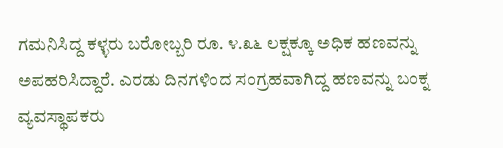ಗಮನಿಸಿದ್ದ ಕಳ್ಳರು ಬರೋಬ್ಬರಿ ರೂ. ೪.೩೬ ಲಕ್ಷಕ್ಕೂ ಅಧಿಕ ಹಣವನ್ನು ಅಪಹರಿಸಿದ್ದಾರೆ. ಎರಡು ದಿನಗಳಿಂದ ಸಂಗ್ರಹವಾಗಿದ್ದ ಹಣವನ್ನು ಬಂಕ್ನ ವ್ಯವಸ್ಥಾಪಕರು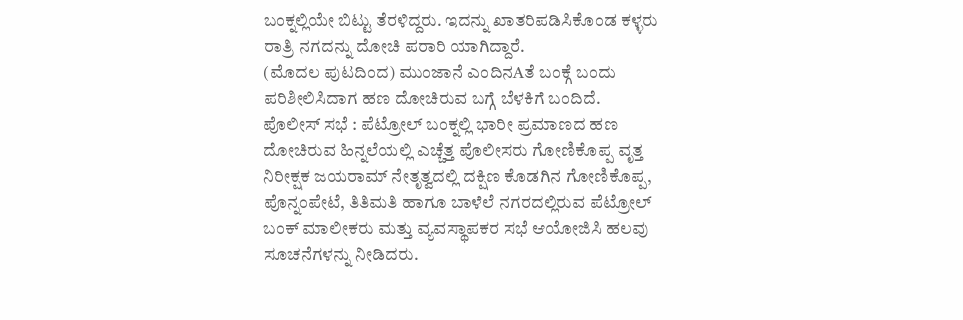ಬಂಕ್ನಲ್ಲಿಯೇ ಬಿಟ್ಟು ತೆರಳಿದ್ದರು. ಇದನ್ನು ಖಾತರಿಪಡಿಸಿಕೊಂಡ ಕಳ್ಳರು ರಾತ್ರಿ ನಗದನ್ನು ದೋಚಿ ಪರಾರಿ ಯಾಗಿದ್ದಾರೆ.
(ಮೊದಲ ಪುಟದಿಂದ) ಮುಂಜಾನೆ ಎಂದಿನAತೆ ಬಂಕ್ಗೆ ಬಂದು ಪರಿಶೀಲಿಸಿದಾಗ ಹಣ ದೋಚಿರುವ ಬಗ್ಗೆ ಬೆಳಕಿಗೆ ಬಂದಿದೆ.
ಪೊಲೀಸ್ ಸಭೆ : ಪೆಟ್ರೋಲ್ ಬಂಕ್ನಲ್ಲಿ ಭಾರೀ ಪ್ರಮಾಣದ ಹಣ ದೋಚಿರುವ ಹಿನ್ನಲೆಯಲ್ಲಿ ಎಚ್ಚೆತ್ತ ಪೊಲೀಸರು ಗೋಣಿಕೊಪ್ಪ ವೃತ್ತ ನಿರೀಕ್ಷಕ ಜಯರಾಮ್ ನೇತೃತ್ವದಲ್ಲಿ ದಕ್ಷಿಣ ಕೊಡಗಿನ ಗೋಣಿಕೊಪ್ಪ, ಪೊನ್ನಂಪೇಟೆ, ತಿತಿಮತಿ ಹಾಗೂ ಬಾಳೆಲೆ ನಗರದಲ್ಲಿರುವ ಪೆಟ್ರೋಲ್ ಬಂಕ್ ಮಾಲೀಕರು ಮತ್ತು ವ್ಯವಸ್ಥಾಪಕರ ಸಭೆ ಆಯೋಜಿಸಿ ಹಲವು ಸೂಚನೆಗಳನ್ನು ನೀಡಿದರು.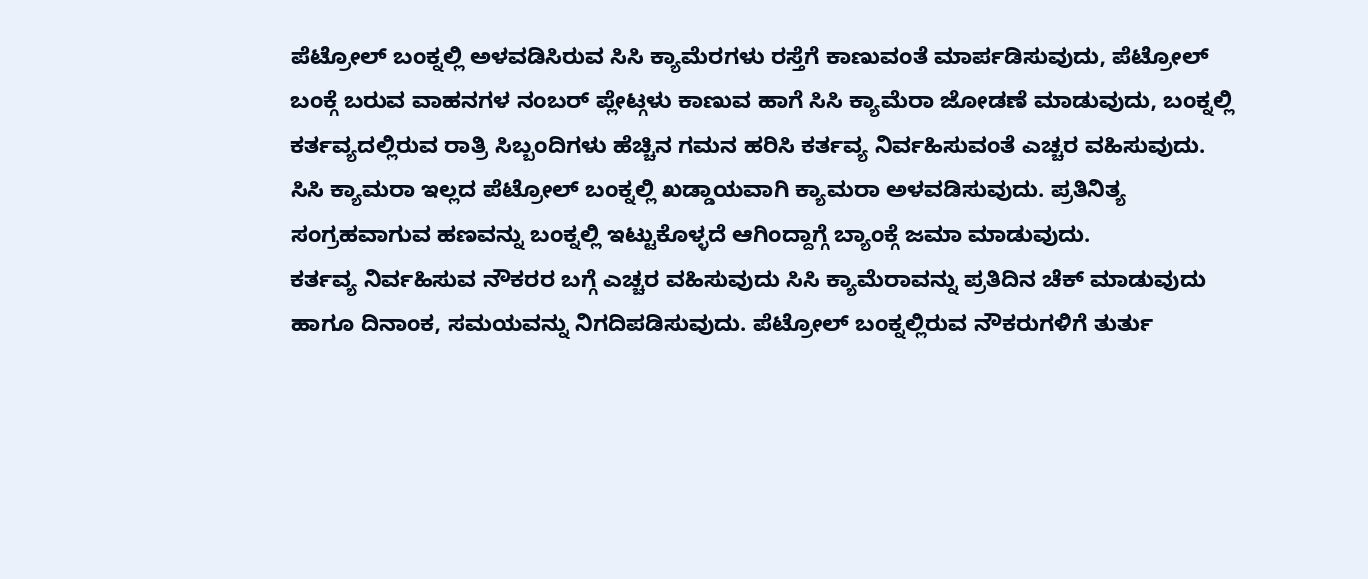ಪೆಟ್ರೋಲ್ ಬಂಕ್ನಲ್ಲಿ ಅಳವಡಿಸಿರುವ ಸಿಸಿ ಕ್ಯಾಮೆರಗಳು ರಸ್ತೆಗೆ ಕಾಣುವಂತೆ ಮಾರ್ಪಡಿಸುವುದು, ಪೆಟ್ರೋಲ್ ಬಂಕ್ಗೆ ಬರುವ ವಾಹನಗಳ ನಂಬರ್ ಪ್ಲೇಟ್ಗಳು ಕಾಣುವ ಹಾಗೆ ಸಿಸಿ ಕ್ಯಾಮೆರಾ ಜೋಡಣೆ ಮಾಡುವುದು, ಬಂಕ್ನಲ್ಲಿ ಕರ್ತವ್ಯದಲ್ಲಿರುವ ರಾತ್ರಿ ಸಿಬ್ಬಂದಿಗಳು ಹೆಚ್ಚಿನ ಗಮನ ಹರಿಸಿ ಕರ್ತವ್ಯ ನಿರ್ವಹಿಸುವಂತೆ ಎಚ್ಚರ ವಹಿಸುವುದು. ಸಿಸಿ ಕ್ಯಾಮರಾ ಇಲ್ಲದ ಪೆಟ್ರೋಲ್ ಬಂಕ್ನಲ್ಲಿ ಖಡ್ಡಾಯವಾಗಿ ಕ್ಯಾಮರಾ ಅಳವಡಿಸುವುದು. ಪ್ರತಿನಿತ್ಯ ಸಂಗ್ರಹವಾಗುವ ಹಣವನ್ನು ಬಂಕ್ನಲ್ಲಿ ಇಟ್ಟುಕೊಳ್ಳದೆ ಆಗಿಂದ್ದಾಗ್ಗೆ ಬ್ಯಾಂಕ್ಗೆ ಜಮಾ ಮಾಡುವುದು.
ಕರ್ತವ್ಯ ನಿರ್ವಹಿಸುವ ನೌಕರರ ಬಗ್ಗೆ ಎಚ್ಚರ ವಹಿಸುವುದು ಸಿಸಿ ಕ್ಯಾಮೆರಾವನ್ನು ಪ್ರತಿದಿನ ಚೆಕ್ ಮಾಡುವುದು ಹಾಗೂ ದಿನಾಂಕ, ಸಮಯವನ್ನು ನಿಗದಿಪಡಿಸುವುದು. ಪೆಟ್ರೋಲ್ ಬಂಕ್ನಲ್ಲಿರುವ ನೌಕರುಗಳಿಗೆ ತುರ್ತು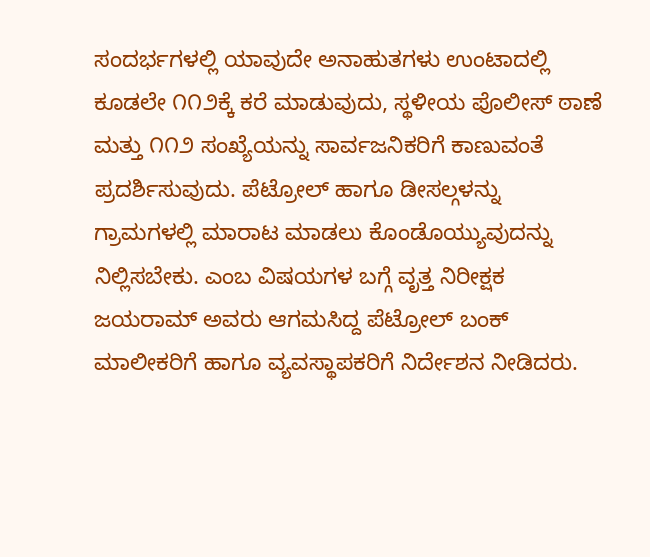ಸಂದರ್ಭಗಳಲ್ಲಿ ಯಾವುದೇ ಅನಾಹುತಗಳು ಉಂಟಾದಲ್ಲಿ ಕೂಡಲೇ ೧೧೨ಕ್ಕೆ ಕರೆ ಮಾಡುವುದು, ಸ್ಥಳೀಯ ಪೊಲೀಸ್ ಠಾಣೆ ಮತ್ತು ೧೧೨ ಸಂಖ್ಯೆಯನ್ನು ಸಾರ್ವಜನಿಕರಿಗೆ ಕಾಣುವಂತೆ ಪ್ರದರ್ಶಿಸುವುದು. ಪೆಟ್ರೋಲ್ ಹಾಗೂ ಡೀಸಲ್ಗಳನ್ನು ಗ್ರಾಮಗಳಲ್ಲಿ ಮಾರಾಟ ಮಾಡಲು ಕೊಂಡೊಯ್ಯುವುದನ್ನು ನಿಲ್ಲಿಸಬೇಕು. ಎಂಬ ವಿಷಯಗಳ ಬಗ್ಗೆ ವೃತ್ತ ನಿರೀಕ್ಷಕ ಜಯರಾಮ್ ಅವರು ಆಗಮಸಿದ್ದ ಪೆಟ್ರೋಲ್ ಬಂಕ್ ಮಾಲೀಕರಿಗೆ ಹಾಗೂ ವ್ಯವಸ್ಥಾಪಕರಿಗೆ ನಿರ್ದೇಶನ ನೀಡಿದರು.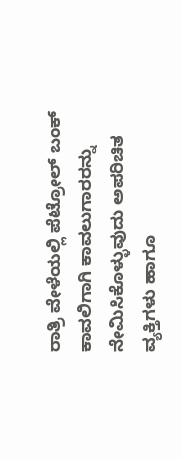ರಾತ್ರಿ ವೇಳೆಯಲ್ಲಿ ಪೆಟ್ರೋಲ್ ಬಂಕ್ ಕಾವಲಿಗಾಗಿ ಕಾವಲುಗಾರರನ್ನು ನೇಮಿಸಿಕೊಳ್ಳುವುದು ಅಪರಿಚಿತ ವ್ಯಕ್ತಿಗಳು ಹಾಗೂ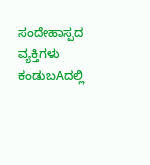ಸಂದೇಹಾಸ್ಪದ ವ್ಯಕ್ತಿಗಳು ಕಂಡುಬAದಲ್ಲಿ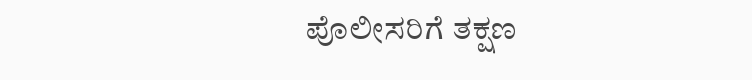ಪೊಲೀಸರಿಗೆ ತಕ್ಷಣ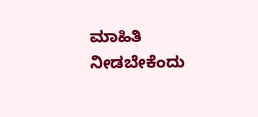ಮಾಹಿತಿ ನೀಡಬೇಕೆಂದು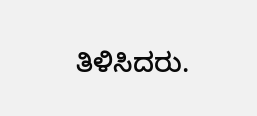ತಿಳಿಸಿದರು.